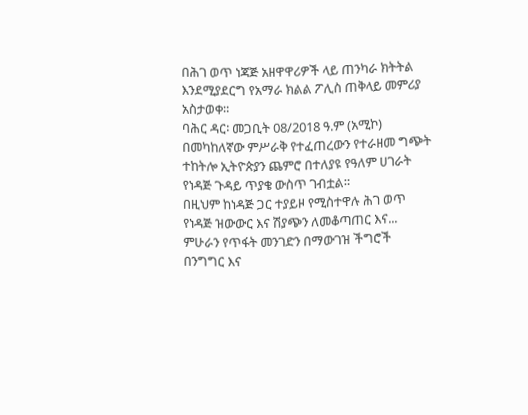በሕገ ወጥ ነጃጅ አዘዋዋሪዎች ላይ ጠንካራ ክትትል እንደሚያደርግ የአማራ ክልል ፖሊስ ጠቅላይ መምሪያ አስታወቀ።
ባሕር ዳር፡ መጋቢት 08/2018 ዓ.ም (አሚኮ) በመካከለኛው ምሥራቅ የተፈጠረውን የተራዘመ ግጭት ተከትሎ ኢትዮጵያን ጨምሮ በተለያዩ የዓለም ሀገራት የነዳጅ ጉዳይ ጥያቄ ውስጥ ገብቷል።
በዚህም ከነዳጅ ጋር ተያይዞ የሚስተዋሉ ሕገ ወጥ የነዳጅ ዝውውር እና ሽያጭን ለመቆጣጠር እና...
ምሁራን የጥፋት መንገድን በማውገዝ ችግሮች በንግግር እና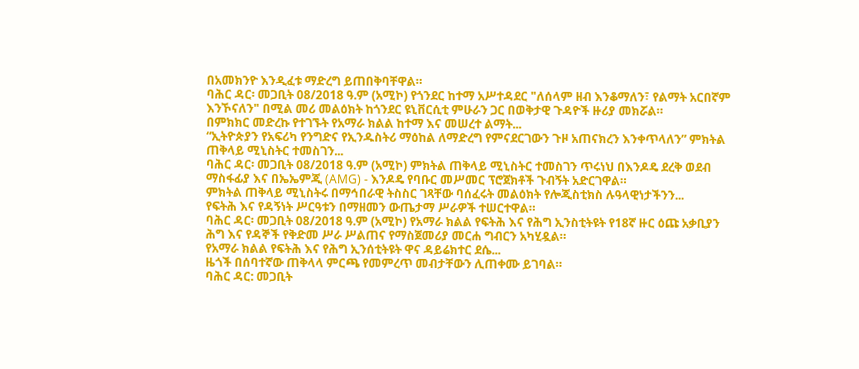በአመክንዮ እንዲፈቱ ማድረግ ይጠበቅባቸዋል።
ባሕር ዳር፡ መጋቢት 08/2018 ዓ.ም (አሚኮ) የጎንደር ከተማ አሥተዳደር "ለሰላም ዘብ እንቆማለን፣ የልማት አርበኛም እንኾናለን" በሚል መሪ መልዕክት ከጎንደር ዩኒቨርሲቲ ምሁራን ጋር በወቅታዊ ጉዳዮች ዙሪያ መክሯል።
በምክክር መድረኩ የተገኙት የአማራ ክልል ከተማ እና መሠረተ ልማት...
“ኢትዮጵያን የአፍሪካ የንግድና የኢንዱስትሪ ማዕከል ለማድረግ የምናደርገውን ጉዞ አጠናክረን እንቀጥላለን” ምክትል ጠቅላይ ሚኒስትር ተመስገን...
ባሕር ዳር፡ መጋቢት 08/2018 ዓ.ም (አሚኮ) ምክትል ጠቅላይ ሚኒስትር ተመስገን ጥሩነህ በእንዶዴ ደረቅ ወደብ ማስፋፊያ እና በኤኤምጂ (AMG) - እንዶዴ የባቡር መሥመር ፕሮጀክቶች ጉብኝት አድርገዋል።
ምክትል ጠቅላይ ሚኒስትሩ በማኅበራዊ ትስስር ገጻቸው ባሰፈሩት መልዕክት የሎጂስቲክስ ሉዓላዊነታችንን...
የፍትሕ እና የዳኝነት ሥርዓቱን በማዘመን ውጤታማ ሥራዎች ተሠርተዋል።
ባሕር ዳር፡ መጋቢት 08/2018 ዓ.ም (አሚኮ) የአማራ ክልል የፍትሕ እና የሕግ ኢንስቲትዩት የ18ኛ ዙር ዕጩ አቃቢያን ሕግ እና የዳኞች የቅድመ ሥራ ሥልጠና የማስጀመሪያ መርሐ ግብርን አካሂዷል።
የአማራ ክልል የፍትሕ እና የሕግ ኢንሰቲትዩት ዋና ዳይሬክተር ደሴ...
ዜጎች በሰባተኛው ጠቅላላ ምርጫ የመምረጥ መብታቸውን ሊጠቀሙ ይገባል።
ባሕር ዳር: መጋቢት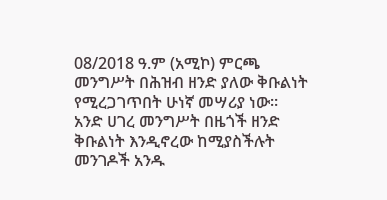08/2018 ዓ.ም (አሚኮ) ምርጫ መንግሥት በሕዝብ ዘንድ ያለው ቅቡልነት የሚረጋገጥበት ሁነኛ መሣሪያ ነው።
አንድ ሀገረ መንግሥት በዜጎች ዘንድ ቅቡልነት እንዲኖረው ከሚያስችሉት መንገዶች አንዱ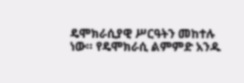ዴሞክራሲያዊ ሥርዓትን መከተሉ ነው። የዴሞክራሲ ልምምድ አንዱ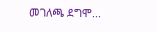መገለጫ ደግሞ...